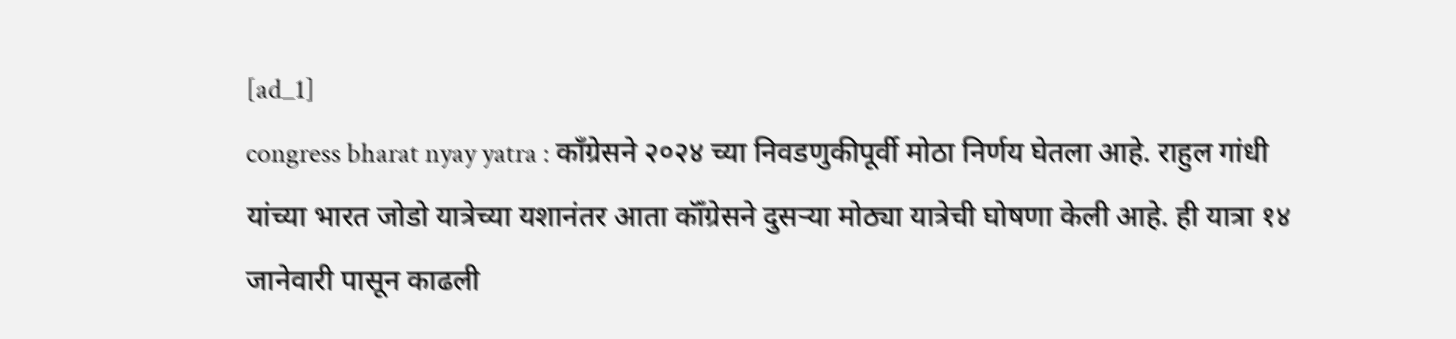[ad_1]
congress bharat nyay yatra : काँग्रेसने २०२४ च्या निवडणुकीपूर्वी मोठा निर्णय घेतला आहे. राहुल गांधी यांच्या भारत जोडो यात्रेच्या यशानंतर आता कॉँग्रेसने दुसऱ्या मोठ्या यात्रेची घोषणा केली आहे. ही यात्रा १४ जानेवारी पासून काढली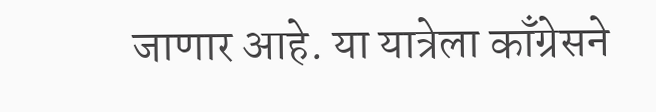जाणार आहे. या यात्रेला काँग्रेसने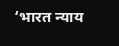‘भारत न्याय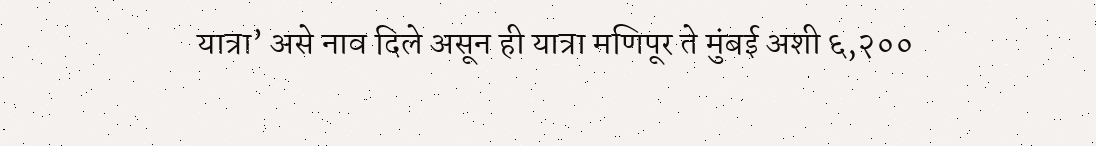यात्रा’ असे नाव दिले असून ही यात्रा मणिपूर ते मुंबई अशी ६,२००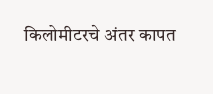किलोमीटरचे अंतर कापत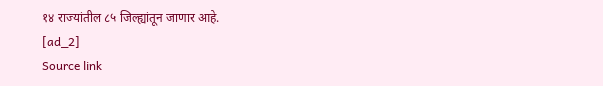१४ राज्यांतील ८५ जिल्ह्यांतून जाणार आहे.
[ad_2]
Source link